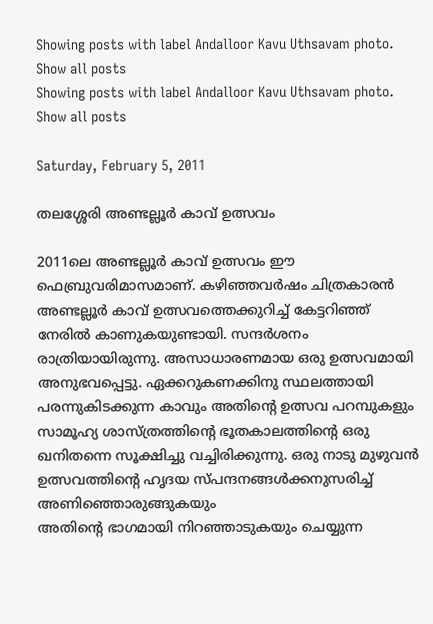Showing posts with label Andalloor Kavu Uthsavam photo. Show all posts
Showing posts with label Andalloor Kavu Uthsavam photo. Show all posts

Saturday, February 5, 2011

തലശ്ശേരി അണ്ടല്ലൂര്‍ കാവ് ഉത്സവം

2011ലെ അണ്ടല്ലൂര്‍ കാവ് ഉത്സവം ഈ ഫെബ്രുവരിമാസമാണ്. കഴിഞ്ഞവര്‍ഷം ചിത്രകാരന്‍ അണ്ടല്ലൂര്‍ കാവ് ഉത്സവത്തെക്കുറിച്ച് കേട്ടറിഞ്ഞ് നേരില്‍ കാണുകയുണ്ടായി. സന്ദര്‍ശനം രാത്രിയായിരുന്നു. അസാധാരണമായ ഒരു ഉത്സവമായി അനുഭവപ്പെട്ടു. ഏക്കറുകണക്കിനു സ്ഥലത്തായി പരന്നുകിടക്കുന്ന കാവും അതിന്റെ ഉത്സവ പറമ്പുകളും സാമൂഹ്യ ശാസ്ത്രത്തിന്റെ ഭൂതകാലത്തിന്റെ ഒരു ഖനിതന്നെ സൂക്ഷിച്ചു വച്ചിരിക്കുന്നു. ഒരു നാടു മുഴുവന്‍ ഉത്സവത്തിന്റെ ഹൃദയ സ്പന്ദനങ്ങള്‍ക്കനുസരിച്ച് അണിഞ്ഞൊരുങ്ങുകയും
അതിന്റെ ഭാഗമായി നിറഞ്ഞാടുകയും ചെയ്യുന്ന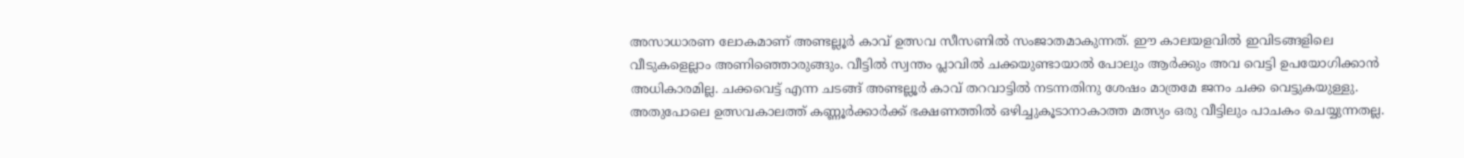അസാധാരണ ലോകമാണ് അണ്ടല്ലൂര്‍ കാവ് ഉത്സവ സീസണില്‍ സംജാതമാകുന്നത്. ഈ കാലയളവില്‍ ഇവിടങ്ങളിലെ വീടുകളെല്ലാം അണിഞ്ഞൊരുങ്ങും. വീട്ടില്‍ സ്വന്തം പ്ലാവില്‍ ചക്കയുണ്ടായാല്‍ പോലും ആര്‍ക്കും അവ വെട്ടി ഉപയോഗിക്കാന്‍ അധികാരമില്ല. ചക്കവെട്ട് എന്ന ചടങ്ങ് അണ്ടല്ലൂര്‍ കാവ് തറവാട്ടില്‍ നടന്നതിനു ശേഷം മാത്രമേ ജനം ചക്ക വെട്ടുകയുള്ളു. അതുപോലെ ഉത്സവകാലത്ത് കണ്ണൂര്‍ക്കാര്‍ക്ക് ഭക്ഷണത്തില്‍ ഒഴിച്ചുകൂടാനാകാത്ത മത്സ്യം ഒരു വീട്ടിലും പാചകം ചെയ്യുന്നതല്ല.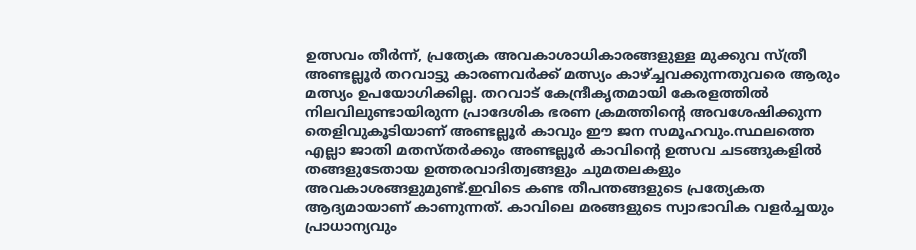ഉത്സവം തീര്‍ന്ന്, പ്രത്യേക അവകാശാധികാരങ്ങളുള്ള മുക്കുവ സ്ത്രീ അണ്ടല്ലൂര്‍ തറവാട്ടു കാരണവര്‍ക്ക് മത്സ്യം കാഴ്ച്ചവക്കുന്നതുവരെ ആരും മത്സ്യം ഉപയോഗിക്കില്ല. തറവാട് കേന്ദ്രീകൃതമായി കേരളത്തില്‍ നിലവിലുണ്ടായിരുന്ന പ്രാദേശിക ഭരണ ക്രമത്തിന്റെ അവശേഷിക്കുന്ന തെളിവുകൂടിയാണ് അണ്ടല്ലൂര്‍ കാവും ഈ ജന സമൂഹവും.സ്ഥലത്തെ എല്ലാ ജാതി മതസ്തര്‍ക്കും അണ്ടല്ലൂര്‍ കാവിന്റെ ഉത്സവ ചടങ്ങുകളില്‍ തങ്ങളുടേതായ ഉത്തരവാദിത്വങ്ങളും ചുമതലകളും അവകാശങ്ങളുമുണ്ട്.ഇവിടെ കണ്ട തീപന്തങ്ങളുടെ പ്രത്യേകത ആദ്യമായാണ് കാണുന്നത്. കാവിലെ മരങ്ങളുടെ സ്വാഭാവിക വളര്‍ച്ചയും പ്രാധാന്യവും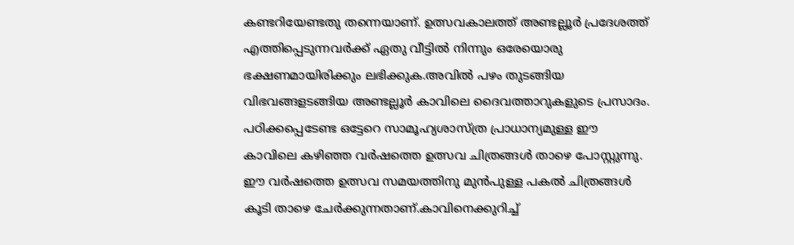കണ്ടറിയേണ്ടതു തന്നെയാണ്. ഉത്സവകാലത്ത് അണ്ടല്ലൂര്‍ പ്രദേശത്ത് എത്തിപ്പെടുന്നവര്‍ക്ക് ഏതു വീട്ടില്‍ നിന്നും ഒരേയൊരു ഭക്ഷണമായിരിക്കും ലഭിക്കുക.അവില്‍ പഴം തുടങ്ങിയ വിഭവങ്ങളടങ്ങിയ അണ്ടല്ലൂര്‍ കാവിലെ ദൈവത്താറുകളുടെ പ്രസാദം. പഠിക്കപ്പെടേണ്ട ഒട്ടേറെ സാമൂഹ്യശാസ്ത്ര പ്രാധാന്യമുള്ള ഈ കാവിലെ കഴിഞ്ഞ വര്‍ഷത്തെ ഉത്സവ ചിത്രങ്ങള്‍ താഴെ പോസ്റ്റുന്നു. ഈ വര്‍ഷത്തെ ഉത്സവ സമയത്തിനു മുന്‍പുള്ള പകല്‍ ചിത്രങ്ങള്‍ കൂടി താഴെ ചേര്‍ക്കുന്നതാണ്.കാവിനെക്കുറിച്ച്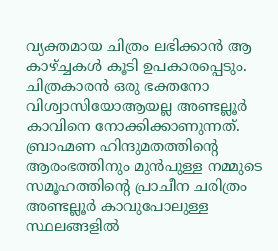വ്യക്തമായ ചിത്രം ലഭിക്കാന്‍ ആ കാഴ്ച്ചകള്‍ കൂടി ഉപകാരപ്പെടും. ചിത്രകാരന്‍ ഒരു ഭക്തനോ വിശ്വാസിയോആയല്ല അണ്ടല്ലൂര്‍ കാവിനെ നോക്കിക്കാണുന്നത്. ബ്രാഹ്മണ ഹിന്ദുമതത്തിന്റെ ആരംഭത്തിനും മുന്‍പുള്ള നമ്മുടെ സമൂഹത്തിന്റെ പ്രാചീന ചരിത്രം അണ്ടല്ലൂര്‍ കാവുപോലുള്ള സ്ഥലങ്ങളില്‍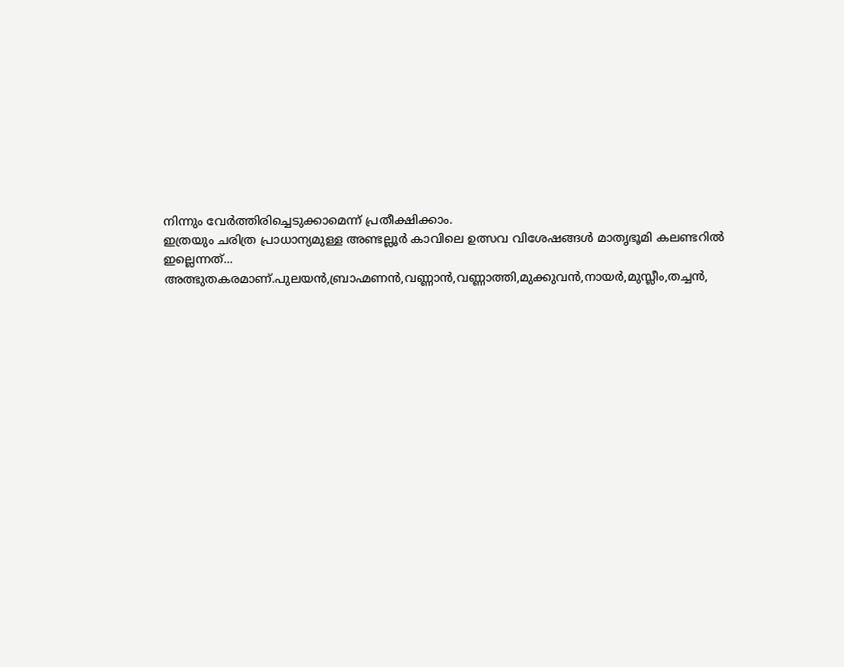നിന്നും വേര്‍ത്തിരിച്ചെടുക്കാമെന്ന് പ്രതീക്ഷിക്കാം.
ഇത്രയും ചരിത്ര പ്രാധാന്യമുള്ള അണ്ടല്ലൂര്‍ കാവിലെ ഉത്സവ വിശേഷങ്ങള്‍ മാതൃഭൂമി കലണ്ടറില്‍ ഇല്ലെന്നത്... അത്ഭുതകരമാണ്.പുലയന്‍,ബ്രാഹ്മണന്‍,വണ്ണാന്‍,വണ്ണാത്തി,മുക്കുവന്‍,നായര്‍,മുസ്ലീം,തച്ചന്‍,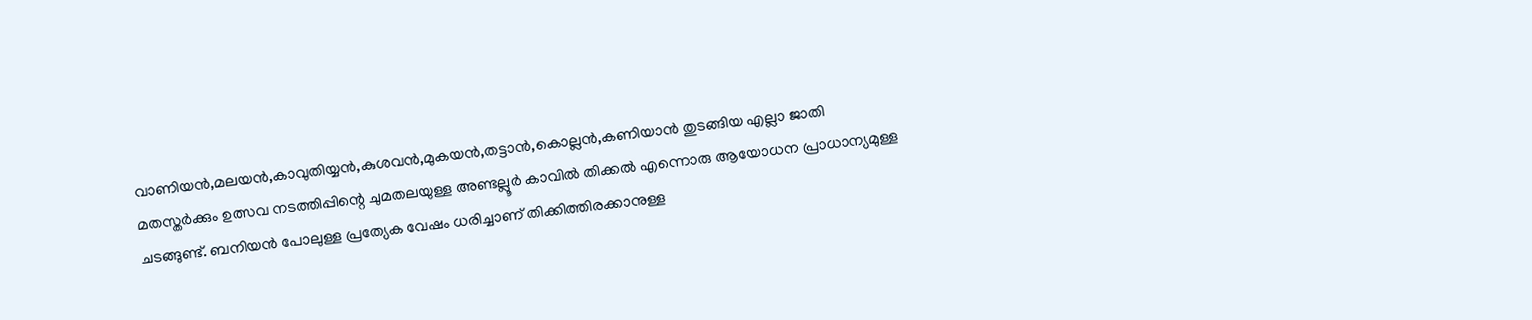വാണിയന്‍,മലയന്‍,കാവുതിയ്യന്‍,കുശവന്‍,മുകയന്‍,തട്ടാന്‍,കൊല്ലന്‍,കണിയാന്‍ തുടങ്ങിയ എല്ലാ ജാതി മതസ്തര്‍ക്കും ഉത്സവ നടത്തിപ്പിന്റെ ചുമതലയുള്ള അണ്ടല്ലൂര്‍ കാവില്‍ തിക്കല്‍ എന്നൊരു ആയോധന പ്രാധാന്യമുള്ള ചടങ്ങുണ്ട്. ബനിയന്‍ പോലുള്ള പ്രത്യേക വേഷം ധരിച്ചാണ് തിക്കിത്തിരക്കാനുള്ള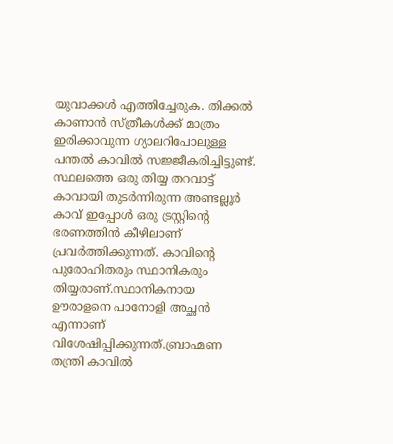യുവാക്കള്‍ എത്തിച്ചേരുക. തിക്കല്‍ കാണാന്‍ സ്ത്രീകള്‍ക്ക് മാത്രം ഇരിക്കാവുന്ന ഗ്യാലറിപോലുള്ള പന്തല്‍ കാവില്‍ സജ്ജീകരിച്ചിട്ടുണ്ട്. സ്ഥലത്തെ ഒരു തിയ്യ തറവാട്ട് കാവായി തുടര്‍ന്നിരുന്ന അണ്ടല്ലൂര്‍ കാവ് ഇപ്പോള്‍ ഒരു ട്രസ്റ്റിന്റെ ഭരണത്തിന്‍ കീഴിലാണ് പ്രവര്‍ത്തിക്കുന്നത്. കാവിന്റെ പുരോഹിതരും സ്ഥാനികരും തിയ്യരാണ്.സ്ഥാനികനായ ഊരാളനെ പാനോളി അച്ഛന്‍ എന്നാണ് വിശേഷിപ്പിക്കുന്നത്.ബ്രാഹ്മണ തന്ത്രി കാവില്‍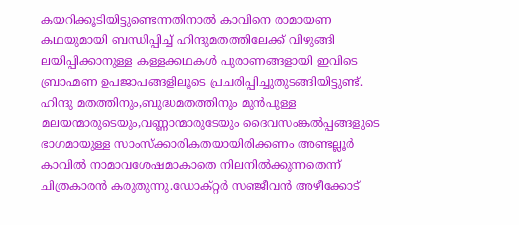കയറിക്കൂടിയിട്ടുണ്ടെന്നതിനാല്‍ കാവിനെ രാമായണ കഥയുമായി ബന്ധിപ്പിച്ച് ഹിന്ദുമതത്തിലേക്ക് വിഴുങ്ങി ലയിപ്പിക്കാനുള്ള കള്ളക്കഥകള്‍ പുരാണങ്ങളായി ഇവിടെ ബ്രാഹ്മണ ഉപജാപങ്ങളിലൂടെ പ്രചരിപ്പിച്ചുതുടങ്ങിയിട്ടുണ്ട്. ഹിന്ദു മതത്തിനും,ബുദ്ധമതത്തിനും മുന്‍പുള്ള മലയന്മാരുടെയും,വണ്ണാന്മാരുടേയും ദൈവസംങ്കല്‍പ്പങ്ങളുടെ ഭാഗമായുള്ള സാംസ്ക്കാരികതയായിരിക്കണം അണ്ടല്ലൂര്‍ കാവില്‍ നാമാവശേഷമാകാതെ നിലനില്‍ക്കുന്നതെന്ന് ചിത്രകാരന്‍ കരുതുന്നു.ഡോക്റ്റര്‍ സഞ്ജീവന്‍ അഴീക്കോട്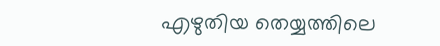എഴുതിയ തെയ്യത്തിലെ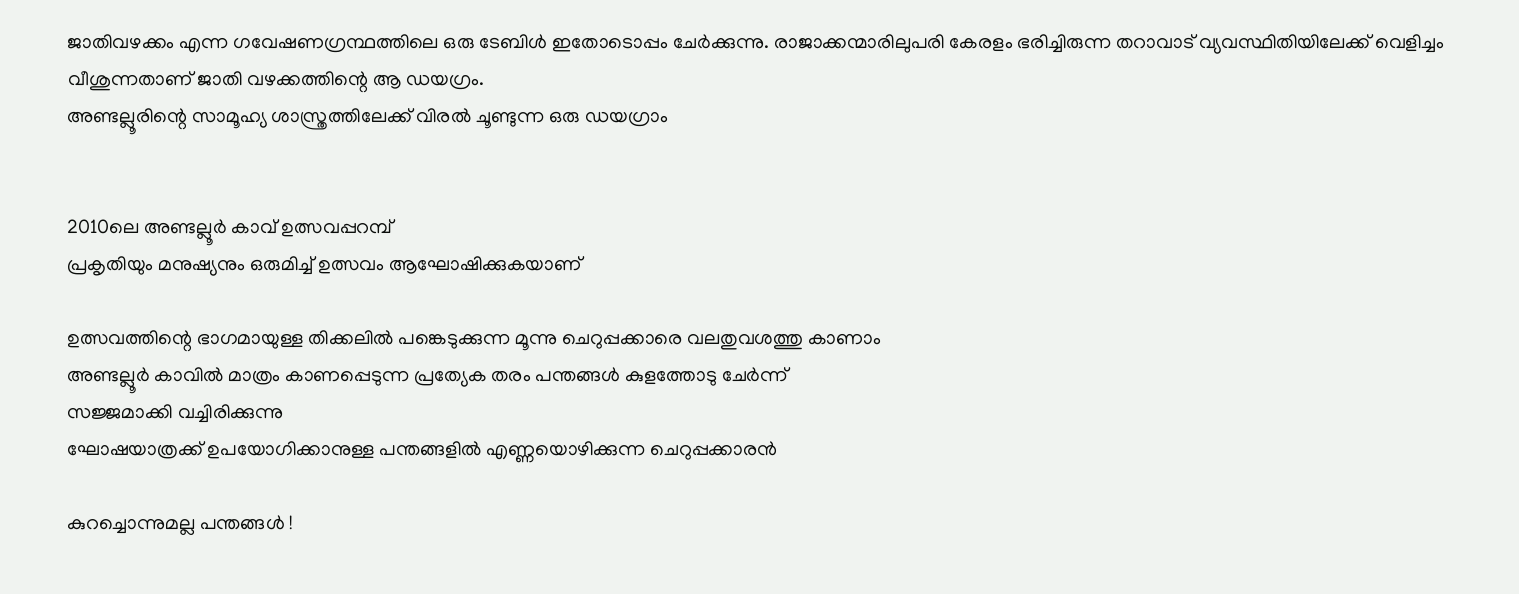ജാതിവഴക്കം എന്ന ഗവേഷണഗ്രന്ഥത്തിലെ ഒരു ടേബിള്‍ ഇതോടൊപ്പം ചേര്‍ക്കുന്നു. രാജാക്കന്മാരിലുപരി കേരളം ഭരിച്ചിരുന്ന തറാവാട് വ്യവസ്ഥിതിയിലേക്ക് വെളിച്ചം വീശുന്നതാണ് ജാതി വഴക്കത്തിന്റെ ആ ഡയഗ്രം.
അണ്ടല്ലൂരിന്റെ സാമൂഹ്യ ശാസ്ത്രത്തിലേക്ക് വിരല്‍ ചൂണ്ടുന്ന ഒരു ഡയഗ്രാം


2010ലെ അണ്ടല്ലൂര്‍ കാവ് ഉത്സവപ്പറമ്പ്
പ്രകൃതിയും മനുഷ്യനും ഒരുമിച്ച് ഉത്സവം ആഘോഷിക്കുകയാണ്

ഉത്സവത്തിന്റെ ഭാഗമായുള്ള തിക്കലില്‍ പങ്കെടുക്കുന്ന മൂന്നു ചെറുപ്പക്കാരെ വലതുവശത്തു കാണാം
അണ്ടല്ലൂര്‍ കാവില്‍ മാത്രം കാണപ്പെടുന്ന പ്രത്യേക തരം പന്തങ്ങള്‍ കുളത്തോടു ചേര്‍ന്ന്
സജ്ജമാക്കി വച്ചിരിക്കുന്നു
ഘോഷയാത്രക്ക് ഉപയോഗിക്കാനുള്ള പന്തങ്ങളില്‍ എണ്ണയൊഴിക്കുന്ന ചെറുപ്പക്കാരന്‍

കുറച്ചൊന്നുമല്ല പന്തങ്ങള്‍ !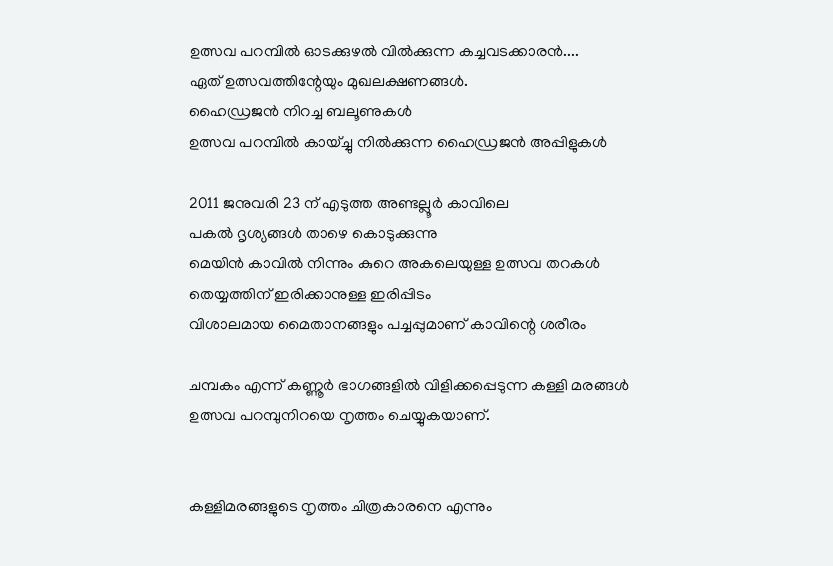ഉത്സവ പറമ്പില്‍ ഓടക്കുഴല്‍ വില്‍ക്കുന്ന കച്ചവടക്കാരന്‍....
ഏത് ഉത്സവത്തിന്റേയും മുഖലക്ഷണങ്ങള്‍.
ഹൈഡ്രജന്‍ നിറച്ച ബലൂണുകള്‍
ഉത്സവ പറമ്പില്‍ കായ്ച്ചു നില്‍ക്കുന്ന ഹൈഡ്രജന്‍ അപ്പിളുകള്‍

2011 ജനുവരി 23 ന് എടുത്ത അണ്ടല്ലൂര്‍ കാവിലെ
പകല്‍ ദൃശ്യങ്ങള്‍ താഴെ കൊടുക്കുന്നു
മെയിന്‍ കാവില്‍ നിന്നും കുറെ അകലെയുള്ള ഉത്സവ തറകള്‍
തെയ്യത്തിന് ഇരിക്കാനുള്ള ഇരിപ്പിടം
വിശാലമായ മൈതാനങ്ങളും പച്ചപ്പുമാണ് കാവിന്റെ ശരീരം

ചമ്പകം എന്ന് കണ്ണൂര്‍ ഭാഗങ്ങളില്‍ വിളിക്കപ്പെടുന്ന കള്ളി മരങ്ങള്‍
ഉത്സവ പറമ്പുനിറയെ നൃത്തം ചെയ്യുകയാണ്.


കള്ളിമരങ്ങളുടെ നൃത്തം ചിത്രകാരനെ എന്നും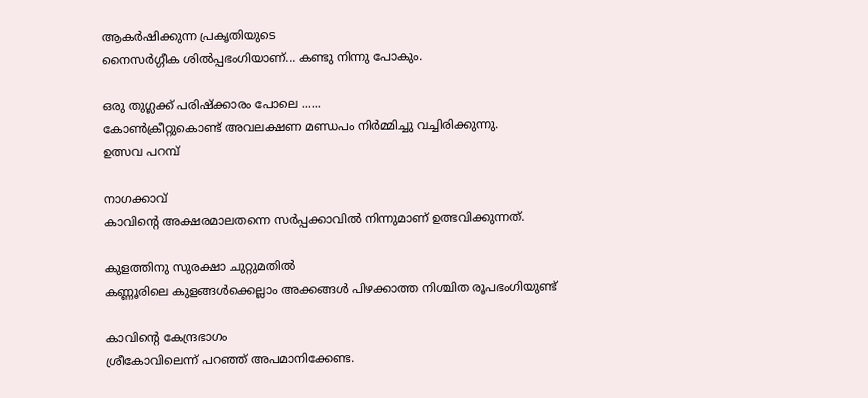ആകര്‍ഷിക്കുന്ന പ്രകൃതിയുടെ
നൈസര്‍ഗ്ഗീക ശില്‍പ്പഭംഗിയാണ്... കണ്ടു നിന്നു പോകും.

ഒരു തുഗ്ലക്ക് പരിഷ്ക്കാരം പോലെ ......
കോണ്‍ക്രീറ്റുകൊണ്ട് അവലക്ഷണ മണ്ഡപം നിര്‍മ്മിച്ചു വച്ചിരിക്കുന്നു.
ഉത്സവ പറമ്പ്

നാഗക്കാവ്
കാവിന്റെ അക്ഷരമാലതന്നെ സര്‍പ്പക്കാവില്‍ നിന്നുമാണ് ഉത്ഭവിക്കുന്നത്.

കുളത്തിനു സുരക്ഷാ ചുറ്റുമതില്‍
കണ്ണൂരിലെ കുളങ്ങള്‍ക്കെല്ലാം അക്കങ്ങള്‍ പിഴക്കാത്ത നിശ്ചിത രൂപഭംഗിയുണ്ട്

കാവിന്റെ കേന്ദ്രഭാഗം
ശ്രീകോവിലെന്ന് പറഞ്ഞ് അപമാനിക്കേണ്ട.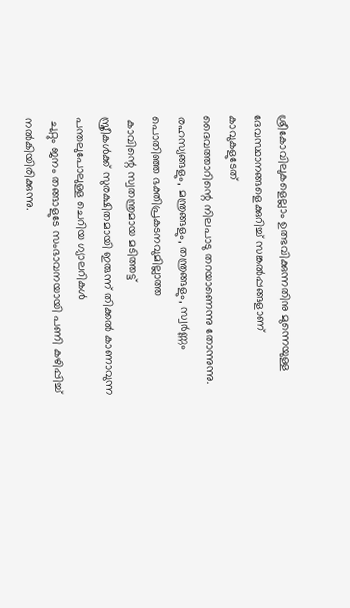ശ്രീകോവിലുകളെല്ലാം ഉത്ഭവിക്കുന്നതിനു മുന്നെയുള്ള
ദേവസ്ഥാനങ്ങളെക്കുറിച്ച് സങ്കല്‍പ്പങ്ങളാണ് കാവുകളുടേത്
ദൈവത്താറിന്റെ നിലപാടു തറയാണെന്നു തോന്നുന്നു.
രഹസ്യങ്ങളും, മന്ത്രങ്ങളും, തന്ത്രങ്ങളും, സ്വര്‍ണ്ണം പൊതിഞ്ഞ ഭക്തിപ്രകടനവുമില്ലാത്ത
 കാവിന്റെ സ്വതന്ത്രമായ മടിത്തട്ട്
സ്ത്രീകള്‍ക്ക് സുരക്ഷിതമായി ഇരുന്ന് തിക്കല്‍ കാണാവുന്ന പന്തലുപോലുള്ള ചെറിയ ഗ്യാലറികള്‍
 ചുറ്റും ജനം തങ്ങാളുടേ സംഭാവനയായി പണി കഴിപ്പിച്ച് നല്‍കിയിരിക്കുന്നു.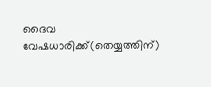ദൈവ വേഷധാരിക്ക്(തെയ്യത്തിന്)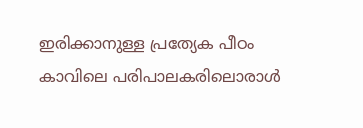ഇരിക്കാനുള്ള പ്രത്യേക പീഠം
കാവിലെ പരിപാലകരിലൊരാള്‍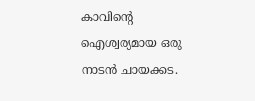കാവിന്റെ ഐശ്വര്യമായ ഒരു നാടന്‍ ചായക്കട.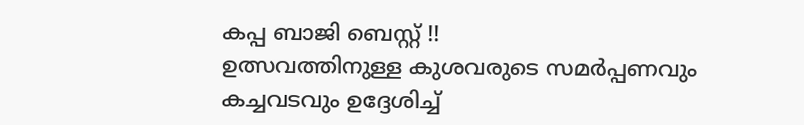കപ്പ ബാജി ബെസ്റ്റ് !!
ഉത്സവത്തിനുള്ള കുശവരുടെ സമര്‍പ്പണവും കച്ചവടവും ഉദ്ദേശിച്ച്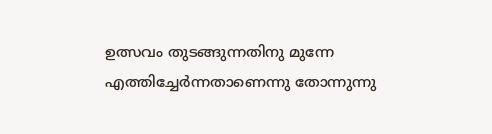ഉത്സവം തുടങ്ങുന്നതിനു മുന്നേ എത്തിച്ചേര്‍ന്നതാണെന്നു തോന്നുന്നു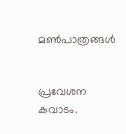മണ്‍പാത്രങ്ങള്‍


പ്രവേശന കവാടം.